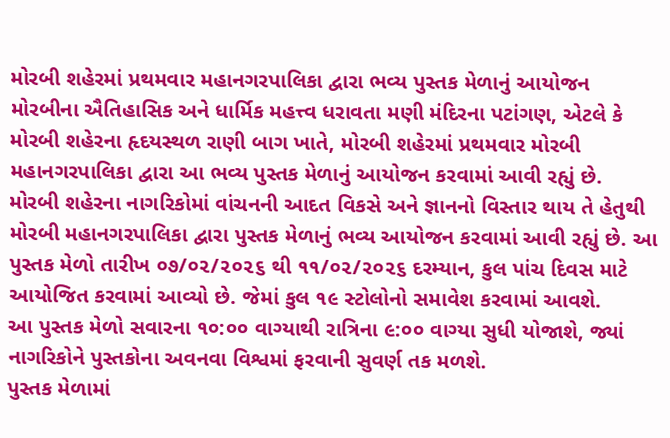મોરબી શહેરમાં પ્રથમવાર મહાનગરપાલિકા દ્વારા ભવ્ય પુસ્તક મેળાનું આયોજન
મોરબીના ઐતિહાસિક અને ધાર્મિક મહત્ત્વ ધરાવતા મણી મંદિરના પટાંગણ, એટલે કે મોરબી શહેરના હૃદયસ્થળ રાણી બાગ ખાતે, મોરબી શહેરમાં પ્રથમવાર મોરબી મહાનગરપાલિકા દ્વારા આ ભવ્ય પુસ્તક મેળાનું આયોજન કરવામાં આવી રહ્યું છે.
મોરબી શહેરના નાગરિકોમાં વાંચનની આદત વિકસે અને જ્ઞાનનો વિસ્તાર થાય તે હેતુથી મોરબી મહાનગરપાલિકા દ્વારા પુસ્તક મેળાનું ભવ્ય આયોજન કરવામાં આવી રહ્યું છે. આ પુસ્તક મેળો તારીખ ૦૭/૦૨/૨૦૨૬ થી ૧૧/૦૨/૨૦૨૬ દરમ્યાન, કુલ પાંચ દિવસ માટે આયોજિત કરવામાં આવ્યો છે. જેમાં કુલ ૧૯ સ્ટોલોનો સમાવેશ કરવામાં આવશે.
આ પુસ્તક મેળો સવારના ૧૦:૦૦ વાગ્યાથી રાત્રિના ૯:૦૦ વાગ્યા સુધી યોજાશે, જ્યાં નાગરિકોને પુસ્તકોના અવનવા વિશ્વમાં ફરવાની સુવર્ણ તક મળશે.
પુસ્તક મેળામાં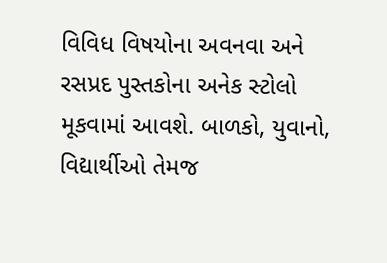વિવિધ વિષયોના અવનવા અને રસપ્રદ પુસ્તકોના અનેક સ્ટોલો મૂકવામાં આવશે. બાળકો, યુવાનો, વિદ્યાર્થીઓ તેમજ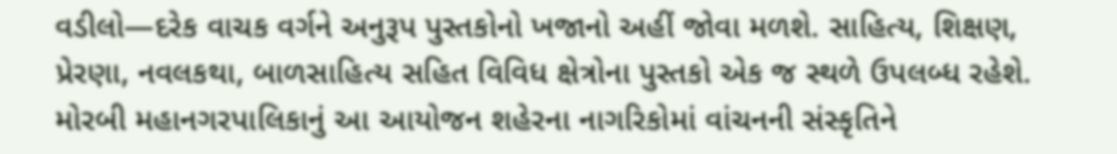વડીલો—દરેક વાચક વર્ગને અનુરૂપ પુસ્તકોનો ખજાનો અહીં જોવા મળશે. સાહિત્ય, શિક્ષણ, પ્રેરણા, નવલકથા, બાળસાહિત્ય સહિત વિવિધ ક્ષેત્રોના પુસ્તકો એક જ સ્થળે ઉપલબ્ધ રહેશે.
મોરબી મહાનગરપાલિકાનું આ આયોજન શહેરના નાગરિકોમાં વાંચનની સંસ્કૃતિને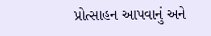પ્રોત્સાહન આપવાનું અને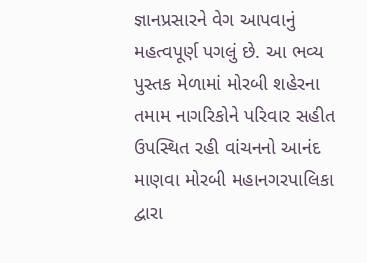જ્ઞાનપ્રસારને વેગ આપવાનું મહત્વપૂર્ણ પગલું છે. આ ભવ્ય પુસ્તક મેળામાં મોરબી શહેરના તમામ નાગરિકોને પરિવાર સહીત ઉપસ્થિત રહી વાંચનનો આનંદ માણવા મોરબી મહાનગરપાલિકા દ્વારા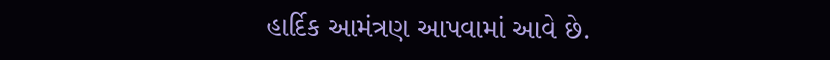હાર્દિક આમંત્રણ આપવામાં આવે છે.